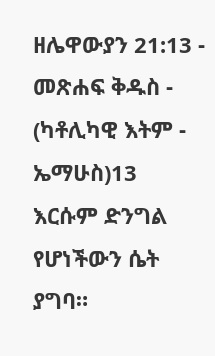ዘሌዋውያን 21:13 - መጽሐፍ ቅዱስ - (ካቶሊካዊ እትም - ኤማሁስ)13 እርሱም ድንግል የሆነችውን ሴት ያግባ።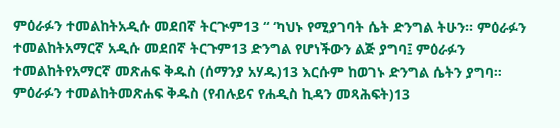ምዕራፉን ተመልከትአዲሱ መደበኛ ትርጒም13 “ ‘ካህኑ የሚያገባት ሴት ድንግል ትሁን። ምዕራፉን ተመልከትአማርኛ አዲሱ መደበኛ ትርጉም13 ድንግል የሆነችውን ልጅ ያግባ፤ ምዕራፉን ተመልከትየአማርኛ መጽሐፍ ቅዱስ (ሰማንያ አሃዱ)13 እርሱም ከወገኑ ድንግል ሴትን ያግባ። ምዕራፉን ተመልከትመጽሐፍ ቅዱስ (የብሉይና የሐዲስ ኪዳን መጻሕፍት)13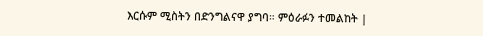እርሱም ሚስትን በድንግልናዋ ያግባ። ምዕራፉን ተመልከት |